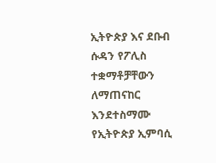ኢትዮጵያ እና ደቡብ ሱዳን የፖሊስ ተቋማቶቻቸውን ለማጠናከር እንደተስማሙ የኢትዮጵያ ኢምባሲ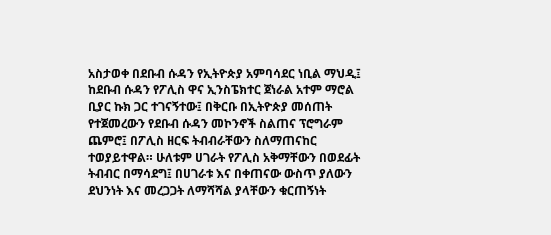አስታወቀ በደቡብ ሱዳን የኢትዮጵያ አምባሳደር ነቢል ማህዲ፤ ከደቡብ ሱዳን የፖሊስ ዋና ኢንስፔክተር ጀነራል አተም ማሮል ቢያር ኩክ ጋር ተገናኝተው፤ በቅርቡ በኢትዮጵያ መሰጠት የተጀመረውን የደቡብ ሱዳን መኮንኖች ስልጠና ፕሮግራም ጨምሮ፤ በፖሊስ ዘርፍ ትብብራቸውን ስለማጠናከር ተወያይተዋል። ሁለቱም ሀገራት የፖሊስ አቅማቸውን በወደፊት ትብብር በማሳደግ፤ በሀገራቱ እና በቀጠናው ውስጥ ያለውን ደህንነት እና መረጋጋት ለማሻሻል ያላቸውን ቁርጠኝነት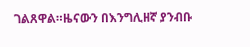ገልጸዋል።ዜናውን በእንግሊዘኛ ያንብቡ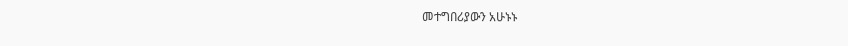መተግበሪያውን አሁኑኑ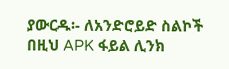ያውርዱ፡- ለአንድሮይድ ስልኮች በዚህ APK ፋይል ሊንክ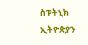ስፑትኒክ ኢትዮጵያን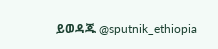ይወዳጁ @sputnik_ethiopia